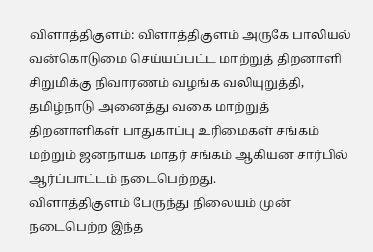விளாத்திகுளம்: விளாத்திகுளம் அருகே பாலியல் வன்கொடுமை செய்யப்பட்ட மாற்றுத் திறனாளி சிறுமிக்கு நிவாரணம் வழங்க வலியுறுத்தி, தமிழ்நாடு அனைத்து வகை மாற்றுத் திறனாளிகள் பாதுகாப்பு உரிமைகள் சங்கம் மற்றும் ஜனநாயக மாதர் சங்கம் ஆகியன சார்பில் ஆர்ப்பாட்டம் நடைபெற்றது.
விளாத்திகுளம் பேருந்து நிலையம் முன் நடைபெற்ற இந்த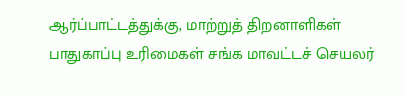ஆர்ப்பாட்டத்துக்கு, மாற்றுத் திறனாளிகள் பாதுகாப்பு உரிமைகள் சங்க மாவட்டச் செயலர்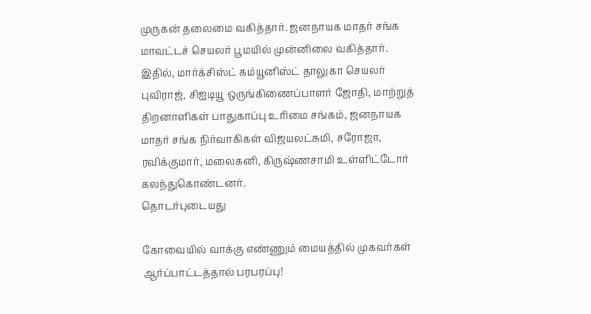முருகன் தலைமை வகித்தார். ஜனநாயக மாதர் சங்க மாவட்டச் செயலர் பூமயில் முன்னிலை வகித்தார்.
இதில், மார்க்சிஸ்ட் கம்யூனிஸ்ட் தாலுகா செயலர் புவிராஜ், சிஐடியூ ஒருங்கிணைப்பாளர் ஜோதி, மாற்றுத் திறனாளிகள் பாதுகாப்பு உரிமை சங்கம், ஜனநாயக மாதர் சங்க நிர்வாகிகள் விஜயலட்சுமி, சரோஜா, ரவிக்குமார், மலைகனி, கிருஷ்ணசாமி உள்ளிட்டோர் கலந்துகொண்டனர்.
தொடர்புடையது

கோவையில் வாக்கு எண்ணும் மையத்தில் முகவர்கள் ஆர்ப்பாட்டத்தால் பரபரப்பு!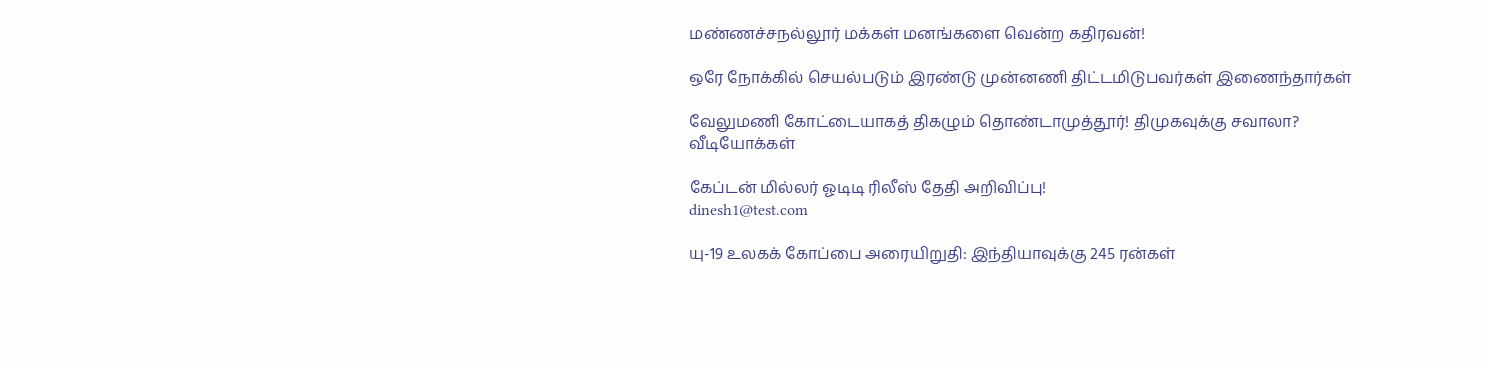மண்ணச்சநல்லூர் மக்கள் மனங்களை வென்ற கதிரவன்!

ஒரே நோக்கில் செயல்படும் இரண்டு முன்னணி திட்டமிடுபவர்கள் இணைந்தார்கள்

வேலுமணி கோட்டையாகத் திகழும் தொண்டாமுத்தூர்! திமுகவுக்கு சவாலா?
வீடியோக்கள்

கேப்டன் மில்லர் ஓடிடி ரிலீஸ் தேதி அறிவிப்பு!
dinesh1@test.com

யு-19 உலகக் கோப்பை அரையிறுதி: இந்தியாவுக்கு 245 ரன்கள்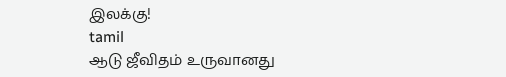இலக்கு!
tamil
ஆடு ஜீவிதம் உருவானது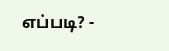எப்படி? -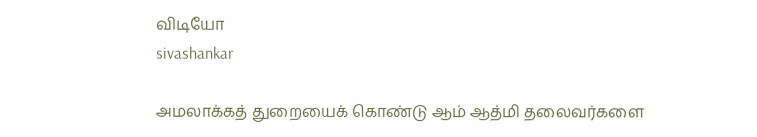விடியோ
sivashankar

அமலாக்கத் துறையைக் கொண்டு ஆம் ஆத்மி தலைவர்களை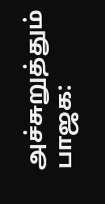அச்சுறுத்தும் பாஜக: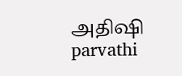அதிஷி
parvathi